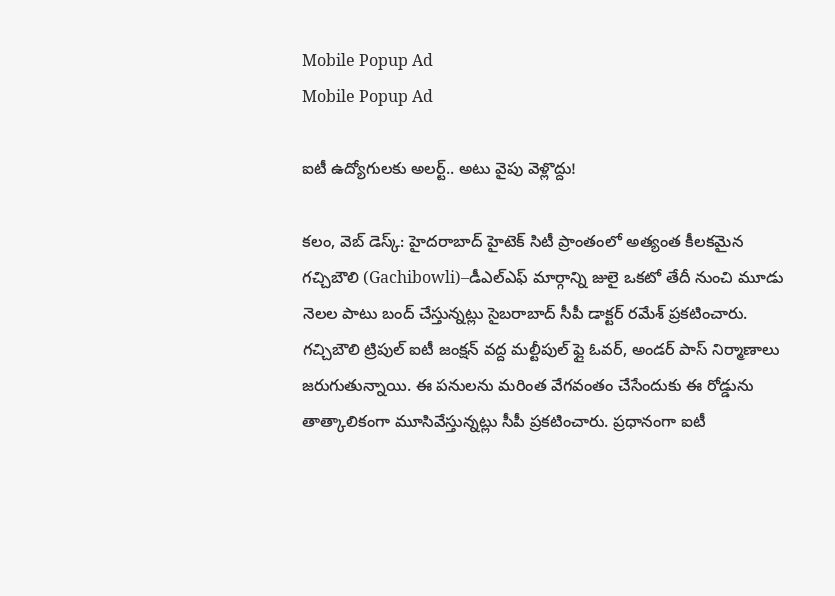Mobile Popup Ad
Mobile Popup Ad

ఐటీ ఉద్యోగులకు అలర్ట్.. అటు వైపు వెళ్లొద్దు!

కలం, వెబ్ డెస్క్: హైదరాబాద్ హైటెక్ సిటీ ప్రాంతంలో అత్యంత కీలకమైన గచ్చిబౌలి (Gachibowli)–డీఎల్ఎఫ్ మార్గాన్ని జులై ఒకటో తేదీ నుంచి మూడు నెలల పాటు బంద్ చేస్తున్నట్లు సైబరాబాద్ సీపీ డాక్టర్ రమేశ్ ప్రకటించారు. గచ్చిబౌలి ట్రిపుల్ ఐటీ జంక్షన్ వద్ద మల్టీపుల్ ఫ్లై ఓవర్, అండర్ పాస్ నిర్మాణాలు జరుగుతున్నాయి. ఈ పనులను మరింత వేగవంతం చేసేందుకు ఈ రోడ్డును తాత్కాలికంగా మూసివేస్తున్నట్లు సీపీ ప్రకటించారు. ప్రధానంగా ఐటీ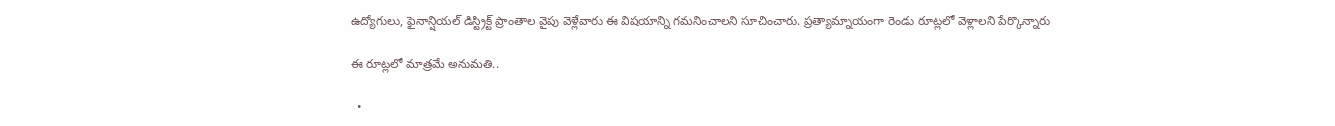ఉద్యోగులు, ఫైనాన్షియల్ డిస్ట్రిక్ట్ ప్రాంతాల వైపు వెళ్లేవారు ఈ విషయాన్ని గమనించాలని సూచించారు. ప్రత్యామ్నాయంగా రెండు రూట్లలో వెళ్లాలని పేర్కొన్నారు

ఈ రూట్లలో మాత్రమే అనుమతి..

  •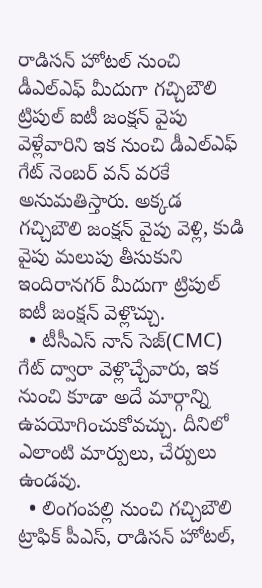రాడిసన్ హోటల్ నుంచి డీఎల్ఎఫ్ మీదుగా గచ్చిబౌలి ట్రిపుల్ ఐటీ జంక్షన్ వైపు వెళ్లేవారిని ఇక నుంచి డీఎల్ఎఫ్ గేట్ నెంబర్ వన్ వరకే అనుమతిస్తారు. అక్కడ గచ్చిబౌలి జంక్షన్ వైపు వెళ్లి, కుడి వైపు మలుపు తీసుకుని ఇందిరానగర్ మీదుగా ట్రిపుల్ ఐటీ జంక్షన్ వెళ్లొచ్చు.
  • టీసీఎస్ నాన్ సెజ్(CMC) గేట్ ద్వారా వెళ్లొచ్చేవారు, ఇక నుంచి కూడా అదే మార్గాన్ని ఉపయోగించుకోవచ్చు. దీనిలో ఎలాంటి మార్పులు, చేర్పులు ఉండవు.
  • లింగంపల్లి నుంచి గచ్చిబౌలి ట్రాఫిక్ పీఎస్, రాడిసన్ హోటల్,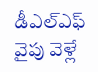డీఎల్ఎఫ్ వైపు వెళ్లే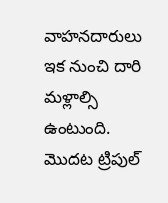వాహనదారులు ఇక నుంచి దారి మళ్లాల్సి ఉంటుంది. మొదట ట్రిపుల్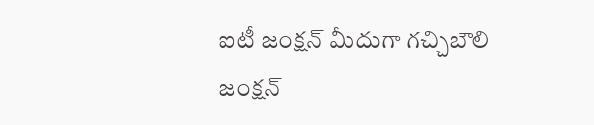ఐటీ జంక్షన్ మీదుగా గచ్చిబౌలి జంక్షన్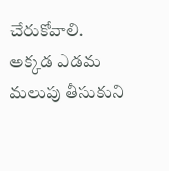చేరుకోవాలి. అక్కడ ఎడమ మలుపు తీసుకుని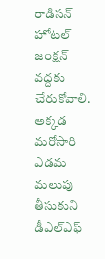రాడిసన్ హోటల్ జంక్షన్ వద్దకు చేరుకోవాలి. అక్కడ మరోసారి ఎడమ మలుపు తీసుకుని డీఎల్ఎఫ్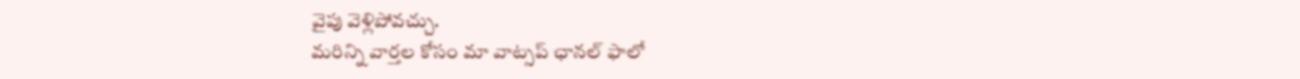వైపు వెళ్లిపోవచ్చు.
మ‌రిన్ని వార్త‌ల కోసం మా వాట్స‌ప్ ఛాన‌ల్ ఫాలో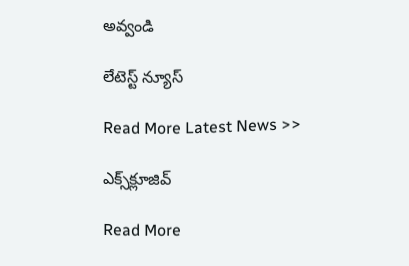అవ్వండి

లేటెస్ట్ న్యూస్‌

Read More Latest News >>

ఎక్స్‌క్లూజివ్‌

Read More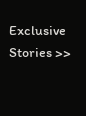Exclusive Stories >>